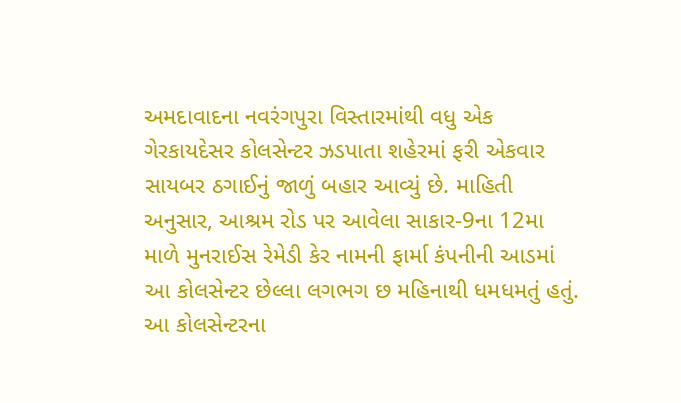અમદાવાદના નવરંગપુરા વિસ્તારમાંથી વધુ એક ગેરકાયદેસર કોલસેન્ટર ઝડપાતા શહેરમાં ફરી એકવાર સાયબર ઠગાઈનું જાળું બહાર આવ્યું છે. માહિતી અનુસાર, આશ્રમ રોડ પર આવેલા સાકાર-9ના 12મા માળે મુનરાઈસ રેમેડી કેર નામની ફાર્મા કંપનીની આડમાં આ કોલસેન્ટર છેલ્લા લગભગ છ મહિનાથી ધમધમતું હતું. આ કોલસેન્ટરના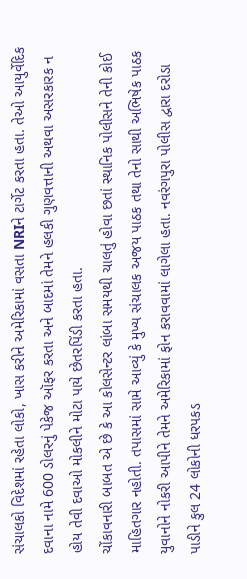સંચાલકો વિદેશમાં રહેતા લોકો, ખાસ કરીને અમેરિકામાં વસતા NRIને ટાર્ગેટ કરતા હતા. તેઓ આયુર્વેદિક દવાના નામે 600 ડોલરનું પેકેજ ઑફર કરતા અને બાદમાં તેમને હલકી ગુણવત્તાની અથવા અસરકારક ન હોય તેવી દવાઓ મોકલીને મોટા પાયે છેતરપિંડી કરતા હતા.
ચોંકાવનારી બાબત એ છે કે આ કોલસેન્ટર લાંબા સમયથી ચાલતું હોવા છતાં સ્થાનિક પોલીસને તેની કોઈ માહિતગાર નહોતી. તપાસમાં સામે આવ્યું કે મુખ્ય સંચાલક અજય પાઠક તથા તેનો સાથી અભિષેક પાઠક યુવાનોને નોકરી આપીને તેમને અમેરિકામાં ફોન કરાવવામાં લાગેલા હતા. નવરંગપુરા પોલીસ દ્વારા દરોડા પાડીને કુલ 24 લોકોની ધરપકડ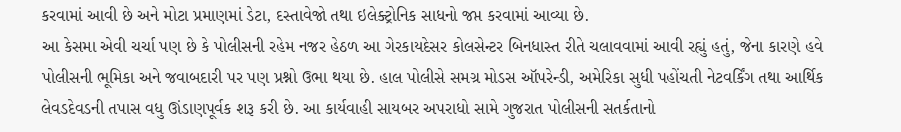કરવામાં આવી છે અને મોટા પ્રમાણમાં ડેટા, દસ્તાવેજો તથા ઇલેક્ટ્રોનિક સાધનો જપ્ત કરવામાં આવ્યા છે.
આ કેસમા એવી ચર્ચા પણ છે કે પોલીસની રહેમ નજર હેઠળ આ ગેરકાયદેસર કોલસેન્ટર બિનધાસ્ત રીતે ચલાવવામાં આવી રહ્યું હતું, જેના કારણે હવે પોલીસની ભૂમિકા અને જવાબદારી પર પણ પ્રશ્નો ઉભા થયા છે. હાલ પોલીસે સમગ્ર મોડસ ઑપરેન્ડી, અમેરિકા સુધી પહોંચતી નેટવર્કિંગ તથા આર્થિક લેવડદેવડની તપાસ વધુ ઊંડાણપૂર્વક શરૂ કરી છે. આ કાર્યવાહી સાયબર અપરાધો સામે ગુજરાત પોલીસની સતર્કતાનો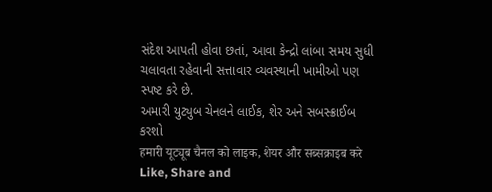સંદેશ આપતી હોવા છતાં, આવા કેન્દ્રો લાંબા સમય સુધી ચલાવતા રહેવાની સત્તાવાર વ્યવસ્થાની ખામીઓ પણ સ્પષ્ટ કરે છે.
અમારી યુટ્યુબ ચેનલને લાઈક, શેર અને સબસ્ક્રાઈબ કરશો
हमारी यूट्यूब चैनल को लाइक, शेयर और सब्सक्राइब करे
Like, Share and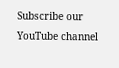Subscribe our YouTube channel